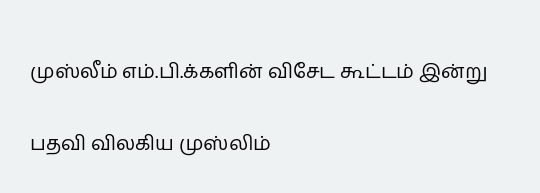முஸ்லீம் எம்.பி.க்களின் விசேட கூட்டம் இன்று

பதவி விலகிய முஸ்லிம்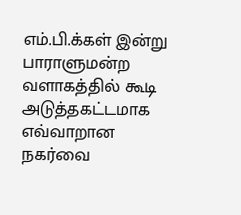எம்.பி.க்கள் இன்று பாராளுமன்ற வளாகத்தில் கூடி அடுத்தகட்டமாக எவ்வாறான நகர்வை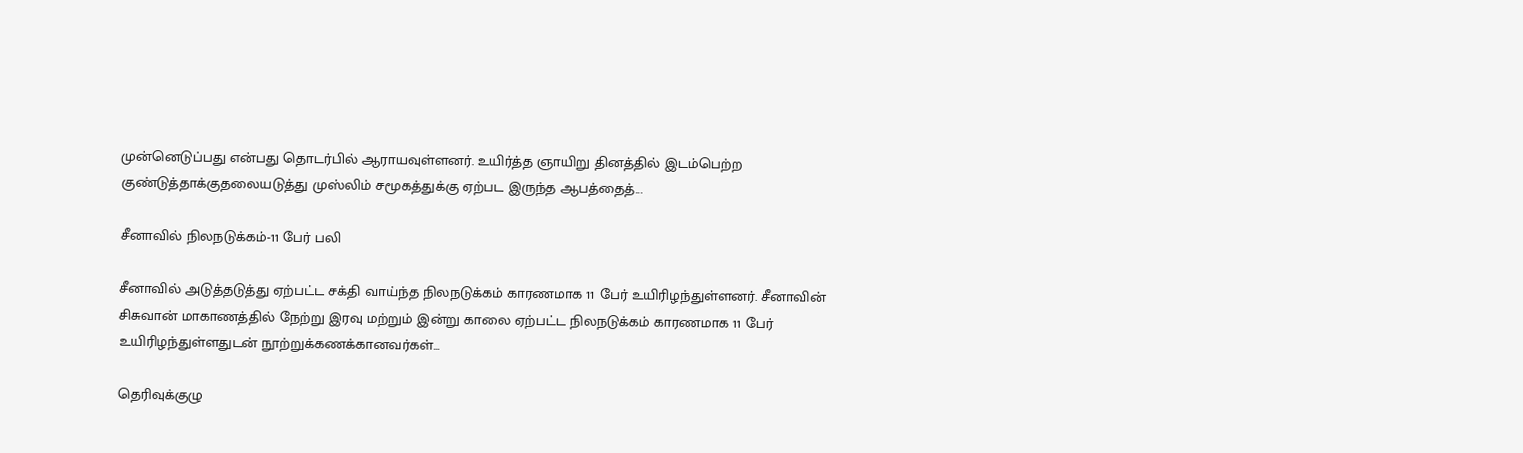முன்னெடுப்பது என்பது தொடர்பில் ஆராயவுள்ளனர். உயிர்த்த ஞாயிறு தினத்தில் இடம்பெற்ற குண்டுத்தாக்குதலையடுத்து முஸ்லிம் சமூகத்துக்கு ஏற்பட இருந்த ஆபத்தைத்...

சீனாவில் நிலநடுக்கம்-11 பேர் பலி

சீனாவில் அடுத்தடுத்து ஏற்பட்ட சக்தி வாய்ந்த நிலநடுக்கம் காரணமாக 11 பேர் உயிரிழந்துள்ளனர். சீனாவின் சிசுவான் மாகாணத்தில் நேற்று இரவு மற்றும் இன்று காலை ஏற்பட்ட நிலநடுக்கம் காரணமாக 11 பேர் உயிரிழந்துள்ளதுடன் நூற்றுக்கணக்கானவர்கள்...

தெரிவுக்குழு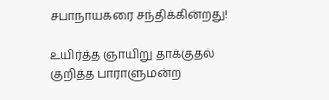சபாநாயகரை சந்திக்கின்றது!

உயிர்த்த ஞாயிறு தாக்குதல் குறித்த பாராளுமன்ற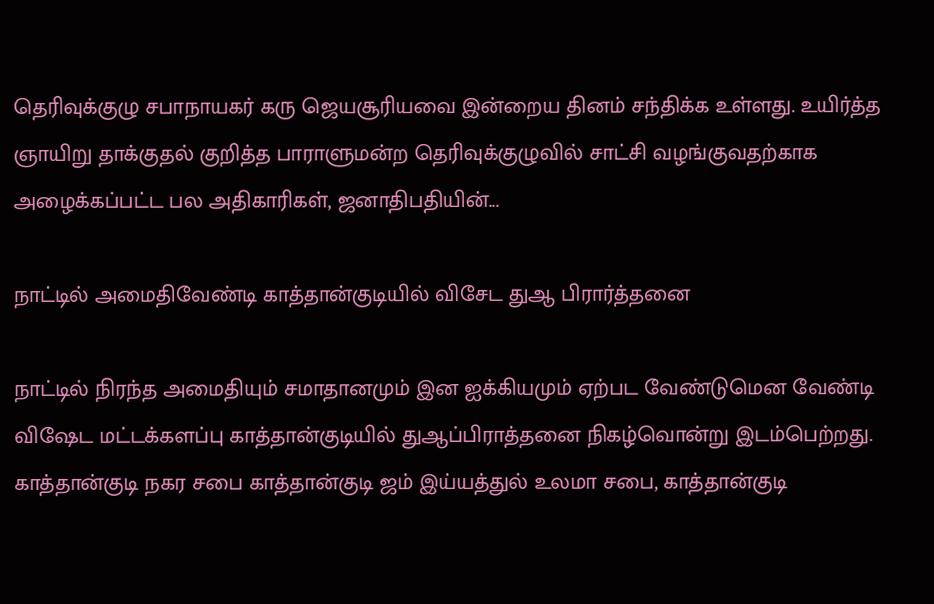தெரிவுக்குழு சபாநாயகர் கரு ஜெயசூரியவை இன்றைய தினம் சந்திக்க உள்ளது. உயிர்த்த ஞாயிறு தாக்குதல் குறித்த பாராளுமன்ற தெரிவுக்குழுவில் சாட்சி வழங்குவதற்காக அழைக்கப்பட்ட பல அதிகாரிகள், ஜனாதிபதியின்...

நாட்டில் அமைதிவேண்டி காத்தான்குடியில் விசேட துஆ பிரார்த்தனை

நாட்டில் நிரந்த அமைதியும் சமாதானமும் இன ஐக்கியமும் ஏற்பட வேண்டுமென வேண்டி விஷேட மட்டக்களப்பு காத்தான்குடியில் துஆப்பிராத்தனை நிகழ்வொன்று இடம்பெற்றது. காத்தான்குடி நகர சபை காத்தான்குடி ஜம் இய்யத்துல் உலமா சபை, காத்தான்குடி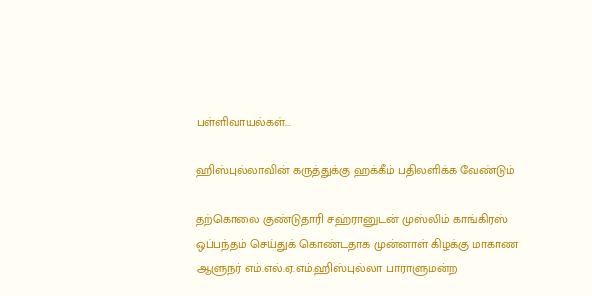பள்ளிவாயல்கள்...

ஹிஸ்புல்லாவின் கருத்துக்கு ஹக்கீம் பதிலளிக்க வேண்டும்

தற்கொலை குண்டுதாரி சஹ்ரானுடன் முஸ்லிம் காங்கிரஸ் ஒப்பந்தம் செய்துக் கொண்டதாக முன்னாள் கிழக்கு மாகாண ஆளுநர் எம்.எல்.ஏ.எம்.ஹிஸ்புல்லா பாராளுமன்ற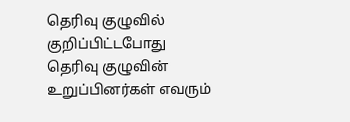தெரிவு குழுவில் குறிப்பிட்டபோது தெரிவு குழுவின் உறுப்பினர்கள் எவரும்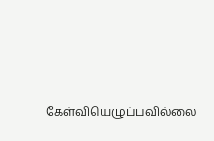கேள்வியெழுப்பவில்லை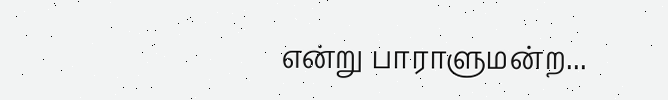என்று பாராளுமன்ற...